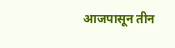आजपासून तीन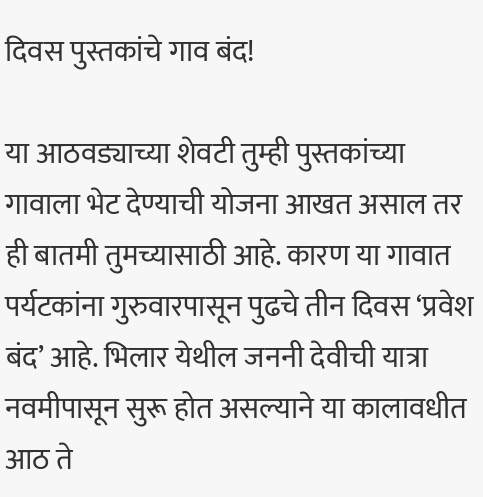दिवस पुस्तकांचे गाव बंद!

या आठवड्याच्या शेवटी तुम्ही पुस्तकांच्या गावाला भेट देण्याची योजना आखत असाल तर ही बातमी तुमच्यासाठी आहे. कारण या गावात पर्यटकांना गुरुवारपासून पुढचे तीन दिवस ‘प्रवेश बंद’ आहे. भिलार येथील जननी देवीची यात्रा नवमीपासून सुरू होत असल्याने या कालावधीत आठ ते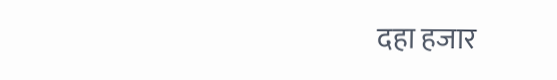दहा हजार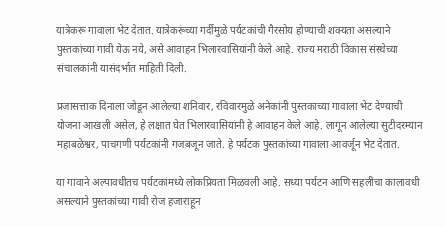यात्रेकरू गावाला भेट देतात. यात्रेकरूंच्या गर्दीमुळे पर्यटकांची गैरसोय होण्याची शक्यता असल्याने पुस्तकांच्या गावी येऊ नये, असे आवाहन भिलारवासियांनी केले आहे. राज्य मराठी विकास संस्थेच्या संचालकांनी यासंदर्भात माहिती दिली.

प्रजासत्ताक दिनाला जोडून आलेल्या शनिवार, रविवारमुळे अनेकांनी पुस्तकाच्या गावाला भेट देण्याची योजना आखली असेल, हे लक्षात घेत भिलारवासियांनी हे आवाहन केले आहे. लागून आलेल्या सुटीदरम्यान महाबळेश्वर, पाचगणी पर्यटकांनी गजबजून जाते. हे पर्यटक पुस्तकांच्या गावाला आवर्जून भेट देतात.

या गावाने अल्पावधीतच पर्यटकांमध्ये लोकप्रियता मिळवली आहे. सध्या पर्यटन आणि सहलींचा कालावधी असल्याने पुस्तकांच्या गावी रोज हजाराहून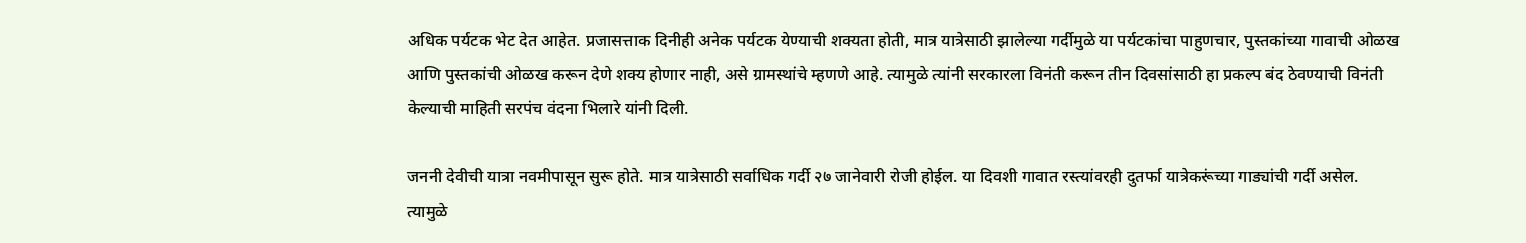अधिक पर्यटक भेट देत आहेत. प्रजासत्ताक दिनीही अनेक पर्यटक येण्याची शक्यता होती, मात्र यात्रेसाठी झालेल्या गर्दीमुळे या पर्यटकांचा पाहुणचार, पुस्तकांच्या गावाची ओळख आणि पुस्तकांची ओळख करून देणे शक्य होणार नाही, असे ग्रामस्थांचे म्हणणे आहे. त्यामुळे त्यांनी सरकारला विनंती करून तीन दिवसांसाठी हा प्रकल्प बंद ठेवण्याची विनंती केल्याची माहिती सरपंच वंदना भिलारे यांनी दिली.

जननी देवीची यात्रा नवमीपासून सुरू होते. मात्र यात्रेसाठी सर्वाधिक गर्दी २७ जानेवारी रोजी होईल. या दिवशी गावात रस्त्यांवरही दुतर्फा यात्रेकरूंच्या गाड्यांची गर्दी असेल. त्यामुळे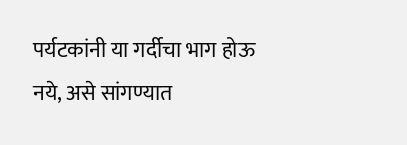पर्यटकांनी या गर्दीचा भाग होऊ नये, असे सांगण्यात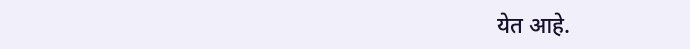येत आहे.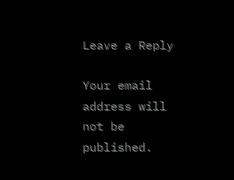Leave a Reply

Your email address will not be published.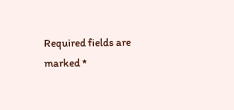Required fields are marked *